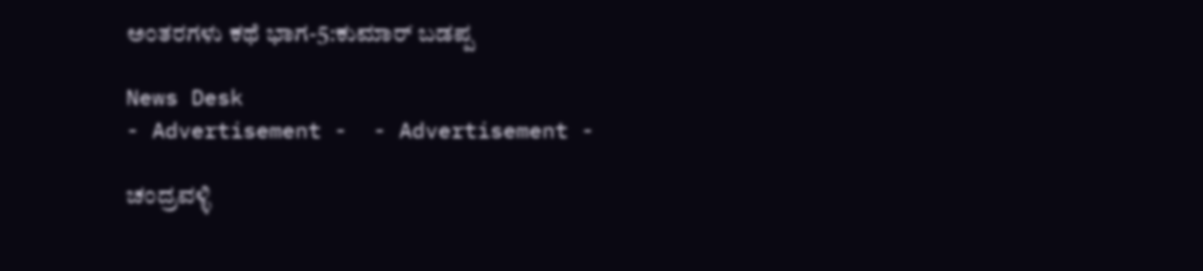ಅಂತರಗಳು ಕಥೆ ಭಾಗ-5:ಕುಮಾರ್ ಬಡಪ್ಪ

News Desk
- Advertisement -  - Advertisement -

ಚಂದ್ರವಳ್ಳಿ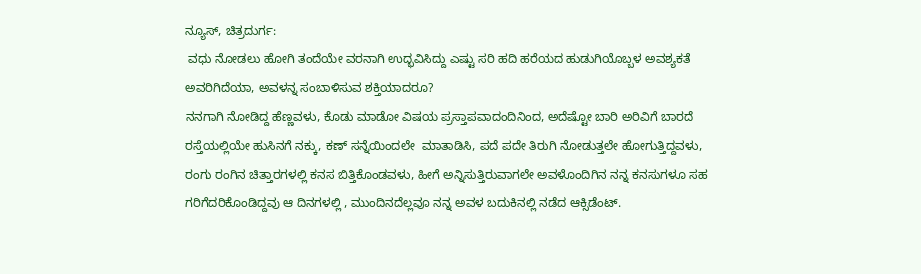ನ್ಯೂಸ್, ಚಿತ್ರದುರ್ಗ:
 ವಧು ನೋಡಲು ಹೋಗಿ ತಂದೆಯೇ ವರನಾಗಿ ಉದ್ಭವಿಸಿದ್ದು ಎಷ್ಟು ಸರಿ ಹದಿ ಹರೆಯದ ಹುಡುಗಿಯೊಬ್ಬಳ ಅವಶ್ಯಕತೆ ಅವರಿಗಿದೆಯಾ, ಅವಳನ್ನ ಸಂಬಾಳಿಸುವ ಶಕ್ತಿಯಾದರೂ?
ನನಗಾಗಿ ನೋಡಿದ್ದ ಹೆಣ್ಣವಳು, ಕೊಡು ಮಾಡೋ ವಿಷಯ ಪ್ರಸ್ತಾಪವಾದಂದಿನಿಂದ, ಅದೆಷ್ಟೋ ಬಾರಿ ಅರಿವಿಗೆ ಬಾರದೆ ರಸ್ತೆಯಲ್ಲಿಯೇ ಹುಸಿನಗೆ ನಕ್ಕು, ಕಣ್ ಸನ್ನೆಯಿಂದಲೇ  ಮಾತಾಡಿಸಿ, ಪದೆ ಪದೇ ತಿರುಗಿ ನೋಡುತ್ತಲೇ ಹೋಗುತ್ತಿದ್ದವಳು, ರಂಗು ರಂಗಿನ ಚಿತ್ತಾರಗಳಲ್ಲಿ ಕನಸ ಬಿತ್ತಿಕೊಂಡವಳು, ಹೀಗೆ ಅನ್ನಿಸುತ್ತಿರುವಾಗಲೇ ಅವಳೊಂದಿಗಿನ ನನ್ನ ಕನಸುಗಳೂ ಸಹ ಗರಿಗೆದರಿಕೊಂಡಿದ್ದವು ಆ ದಿನಗಳಲ್ಲಿ , ಮುಂದಿನದೆಲ್ಲವೂ ನನ್ನ ಅವಳ ಬದುಕಿನಲ್ಲಿ ನಡೆದ ಆಕ್ಸಿಡೆಂಟ್.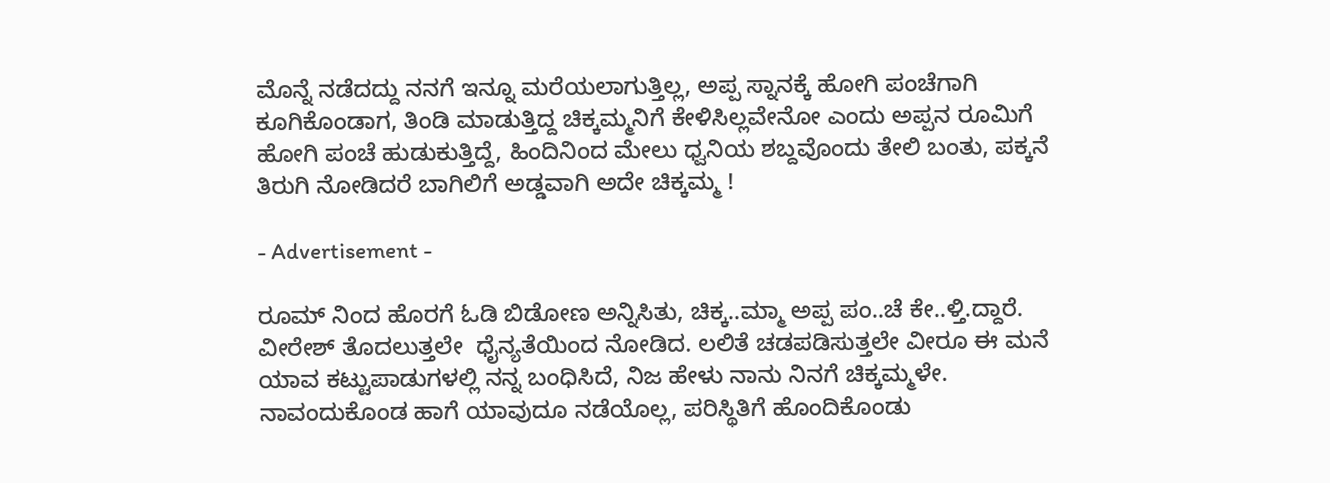ಮೊನ್ನೆ ನಡೆದದ್ದು ನನಗೆ ಇನ್ನೂ ಮರೆಯಲಾಗುತ್ತಿಲ್ಲ, ಅಪ್ಪ ಸ್ನಾನಕ್ಕೆ ಹೋಗಿ ಪಂಚೆಗಾಗಿ ಕೂಗಿಕೊಂಡಾಗ, ತಿಂಡಿ ಮಾಡುತ್ತಿದ್ದ ಚಿಕ್ಕಮ್ಮನಿಗೆ ಕೇಳಿಸಿಲ್ಲವೇನೋ ಎಂದು ಅಪ್ಪನ ರೂಮಿಗೆ ಹೋಗಿ ಪಂಚೆ ಹುಡುಕುತ್ತಿದ್ದೆ, ಹಿಂದಿನಿಂದ ಮೇಲು ಧ್ವನಿಯ ಶಬ್ದವೊಂದು ತೇಲಿ ಬಂತು, ಪಕ್ಕನೆ ತಿರುಗಿ ನೋಡಿದರೆ ಬಾಗಿಲಿಗೆ ಅಡ್ಡವಾಗಿ ಅದೇ ಚಿಕ್ಕಮ್ಮ !

- Advertisement -

ರೂಮ್ ನಿಂದ ಹೊರಗೆ ಓಡಿ ಬಿಡೋಣ ಅನ್ನಿಸಿತು, ಚಿಕ್ಕ..ಮ್ಮಾ ಅಪ್ಪ ಪಂ..ಚೆ ಕೇ..ಳ್ತಿ.ದ್ದಾರೆ. ವೀರೇಶ್ ತೊದಲುತ್ತಲೇ  ಧೈನ್ಯತೆಯಿಂದ ನೋಡಿದ. ಲಲಿತೆ ಚಡಪಡಿಸುತ್ತಲೇ ವೀರೂ ಈ ಮನೆ ಯಾವ ಕಟ್ಟುಪಾಡುಗಳಲ್ಲಿ ನನ್ನ ಬಂಧಿಸಿದೆ, ನಿಜ ಹೇಳು ನಾನು ನಿನಗೆ ಚಿಕ್ಕಮ್ಮಳೇ. ನಾವಂದುಕೊಂಡ ಹಾಗೆ ಯಾವುದೂ ನಡೆಯೊಲ್ಲ, ಪರಿಸ್ಥಿತಿಗೆ ಹೊಂದಿಕೊಂಡು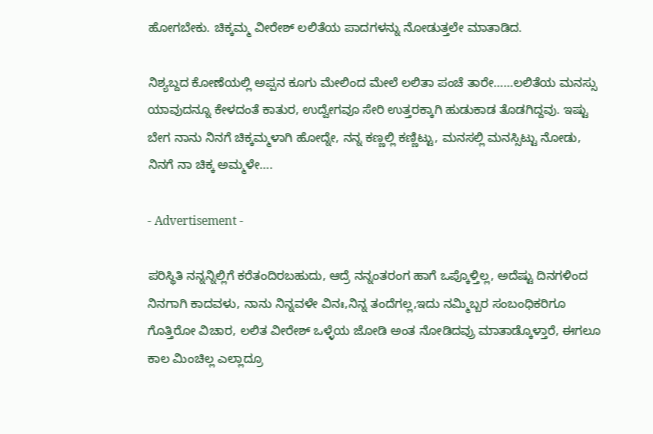ಹೋಗಬೇಕು. ಚಿಕ್ಕಮ್ಮ ವೀರೇಶ್ ಲಲಿತೆಯ ಪಾದಗಳನ್ನು ನೋಡುತ್ತಲೇ ಮಾತಾಡಿದ.

ನಿಶ್ಯಬ್ದದ ಕೋಣೆಯಲ್ಲಿ ಅಪ್ಪನ ಕೂಗು ಮೇಲಿಂದ ಮೇಲೆ ಲಲಿತಾ ಪಂಚೆ ತಾರೇ……ಲಲಿತೆಯ ಮನಸ್ಸು ಯಾವುದನ್ನೂ ಕೇಳದಂತೆ ಕಾತುರ, ಉದ್ವೇಗವೂ ಸೇರಿ ಉತ್ತರಕ್ಕಾಗಿ ಹುಡುಕಾಡ ತೊಡಗಿದ್ದವು. ಇಷ್ಟು ಬೇಗ ನಾನು ನಿನಗೆ ಚಿಕ್ಕಮ್ಮಳಾಗಿ ಹೋದ್ನೇ, ನನ್ನ ಕಣ್ಣಲ್ಲಿ ಕಣ್ಣಿಟ್ಟು, ಮನಸಲ್ಲಿ ಮನಸ್ಸಿಟ್ಟು ನೋಡು, ನಿನಗೆ ನಾ ಚಿಕ್ಕ ಅಮ್ಮಳೇ….

- Advertisement -

ಪರಿಸ್ಥಿತಿ ನನ್ನನ್ನಿಲ್ಲಿಗೆ ಕರೆತಂದಿರಬಹುದು, ಆದ್ರೆ ನನ್ನಂತರಂಗ ಹಾಗೆ ಒಪ್ಕೊಳ್ತಿಲ್ಲ, ಅದೆಷ್ಟು ದಿನಗಳಿಂದ ನಿನಗಾಗಿ ಕಾದವಳು, ನಾನು ನಿನ್ನವಳೇ ವಿನಃ,ನಿನ್ನ ತಂದೆಗಲ್ಲ,ಇದು ನಮ್ಮಿಬ್ಬರ ಸಂಬಂಧಿಕರಿಗೂ ಗೊತ್ತಿರೋ ವಿಚಾರ, ಲಲಿತ ವೀರೇಶ್ ಒಳ್ಳೆಯ ಜೋಡಿ ಅಂತ ನೋಡಿದವ್ರು ಮಾತಾಡ್ಕೊಳ್ತಾರೆ, ಈಗಲೂ ಕಾಲ ಮಿಂಚಿಲ್ಲ ಎಲ್ಲಾದ್ರೂ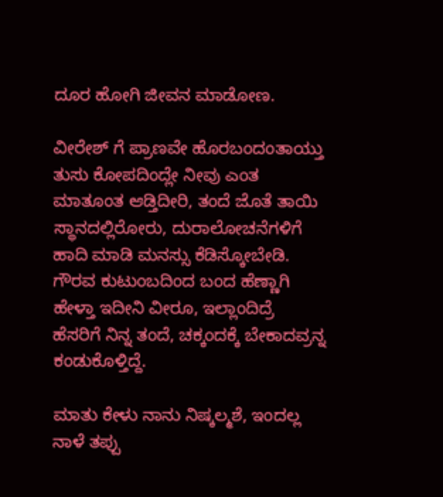ದೂರ ಹೋಗಿ ಜೀವನ ಮಾಡೋಣ.

ವೀರೇಶ್ ಗೆ ಪ್ರಾಣವೇ ಹೊರಬಂದಂತಾಯ್ತು ತುಸು ಕೋಪದಿಂದ್ಲೇ ನೀವು ಎಂತ ಮಾತೂಂತ ಆಡ್ತಿದೀರಿ, ತಂದೆ ಜೊತೆ ತಾಯಿ ಸ್ಥಾನದಲ್ಲಿರೋರು, ದುರಾಲೋಚನೆಗಳಿಗೆ ಹಾದಿ ಮಾಡಿ ಮನಸ್ಸು ಕೆಡಿಸ್ಕೋಬೇಡಿ. ಗೌರವ ಕುಟುಂಬದಿಂದ ಬಂದ ಹೆಣ್ಣಾಗಿ ಹೇಳ್ತಾ ಇದೀನಿ ವೀರೂ, ಇಲ್ಲಾಂದಿದ್ರೆ ಹೆಸರಿಗೆ ನಿನ್ನ ತಂದೆ, ಚಕ್ಕಂದಕ್ಕೆ ಬೇಕಾದವ್ರನ್ನ ಕಂಡುಕೊಳ್ತಿದ್ದೆ.

ಮಾತು ಕೇಳು ನಾನು ನಿಷ್ಕಲ್ಮಶೆ, ಇಂದಲ್ಲ ನಾಳೆ ತಪ್ಪು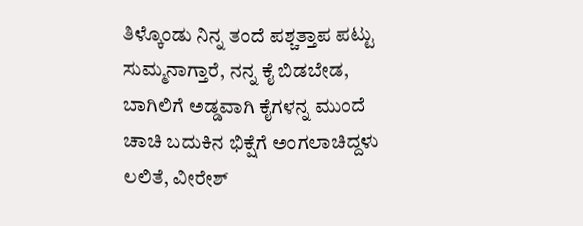ತಿಳ್ಕೊಂಡು ನಿನ್ನ ತಂದೆ ಪಶ್ಚತ್ತಾಪ ಪಟ್ಟು ಸುಮ್ಮನಾಗ್ತಾರೆ, ನನ್ನ ಕೈ ಬಿಡಬೇಡ, ಬಾಗಿಲಿಗೆ ಅಡ್ಡವಾಗಿ ಕೈಗಳನ್ನ ಮುಂದೆ ಚಾಚಿ ಬದುಕಿನ ಭಿಕ್ಷೆಗೆ ಅಂಗಲಾಚಿದ್ದಳು ಲಲಿತೆ, ವೀರೇಶ್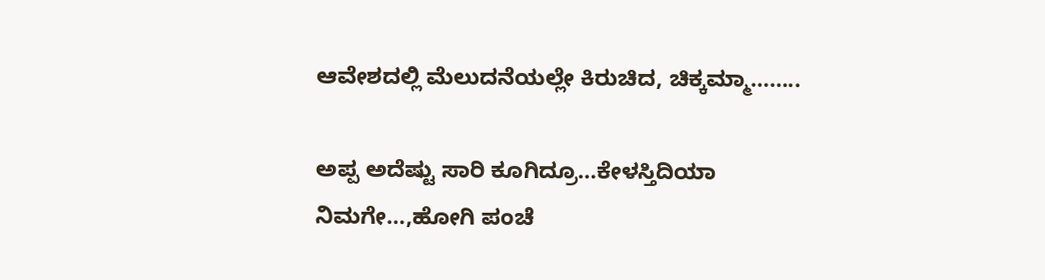ಆವೇಶದಲ್ಲಿ ಮೆಲುದನೆಯಲ್ಲೇ ಕಿರುಚಿದ, ಚಿಕ್ಕಮ್ಮಾ……..

ಅಪ್ಪ ಅದೆಷ್ಟು ಸಾರಿ ಕೂಗಿದ್ರೂ…ಕೇಳಸ್ತಿದಿಯಾ ನಿಮಗೇ…,ಹೋಗಿ ಪಂಚೆ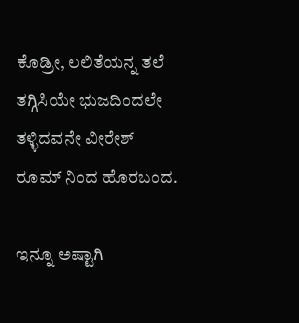ಕೊಡ್ರೀ, ಲಲಿತೆಯನ್ನ ತಲೆ ತಗ್ಗಿಸಿಯೇ ಭುಜದಿಂದಲೇ ತಳ್ಳಿದವನೇ ವೀರೇಶ್ ರೂಮ್ ನಿಂದ ಹೊರಬಂದ.

ಇನ್ನೂ ಅಷ್ಟಾಗಿ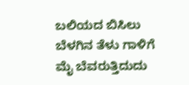ಬಲಿಯದ ಬಿಸಿಲು ಬೆಳಗಿನ ತೆಳು ಗಾಳಿಗೆ ಮೈ ಬೆವರುತ್ತಿದುದು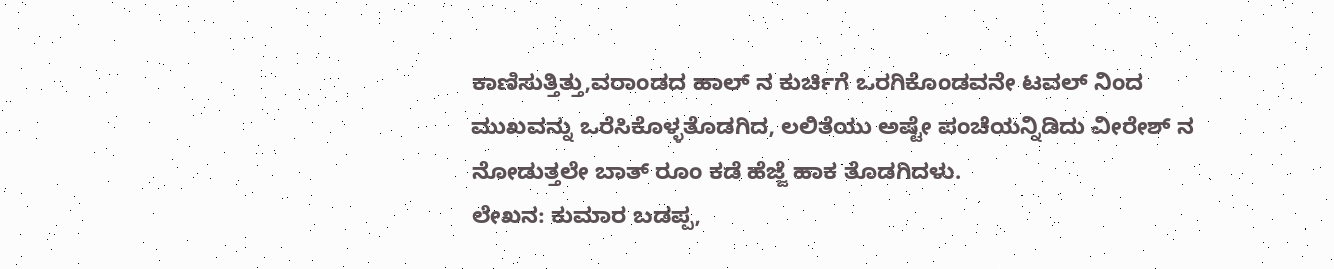ಕಾಣಿಸುತ್ತಿತ್ತು,ವರಾಂಡದ ಹಾಲ್ ನ ಕುರ್ಚಿಗೆ ಒರಗಿಕೊಂಡವನೇ ಟವಲ್ ನಿಂದ ಮುಖವನ್ನು ಒರೆಸಿಕೊಳ್ಳತೊಡಗಿದ, ಲಲಿತೆಯು ಅಷ್ಟೇ ಪಂಚೆಯನ್ನಿಡಿದು ವೀರೇಶ್ ನ ನೋಡುತ್ತಲೇ ಬಾತ್ ರೂಂ ಕಡೆ ಹೆಜ್ಜೆ ಹಾಕ ತೊಡಗಿದಳು.
ಲೇಖನ: ಕುಮಾರ ಬಡಪ್ಪ,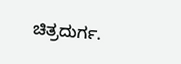ಚಿತ್ರದುರ್ಗ.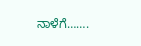ನಾಳೆಗೆ…….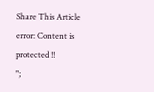Share This Article
error: Content is protected !!
";